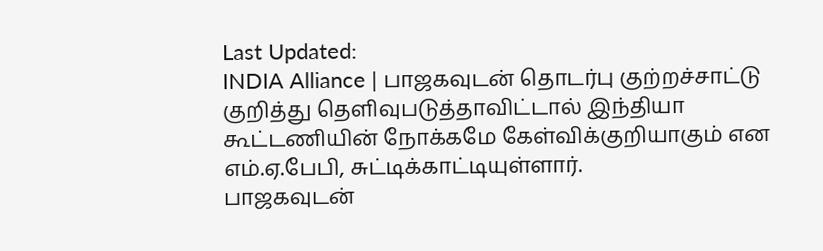Last Updated:
INDIA Alliance | பாஜகவுடன் தொடர்பு குற்றச்சாட்டு குறித்து தெளிவுபடுத்தாவிட்டால் இந்தியா கூட்டணியின் நோக்கமே கேள்விக்குறியாகும் என எம்.ஏ.பேபி, சுட்டிக்காட்டியுள்ளார்.
பாஜகவுடன்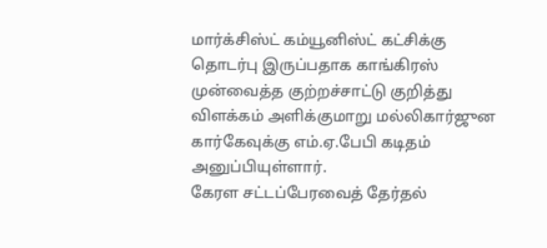மார்க்சிஸ்ட் கம்யூனிஸ்ட் கட்சிக்கு தொடர்பு இருப்பதாக காங்கிரஸ் முன்வைத்த குற்றச்சாட்டு குறித்து விளக்கம் அளிக்குமாறு மல்லிகார்ஜுன கார்கேவுக்கு எம்.ஏ.பேபி கடிதம் அனுப்பியுள்ளார்.
கேரள சட்டப்பேரவைத் தேர்தல்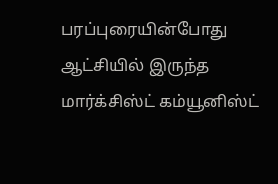பரப்புரையின்போது ஆட்சியில் இருந்த மார்க்சிஸ்ட் கம்யூனிஸ்ட்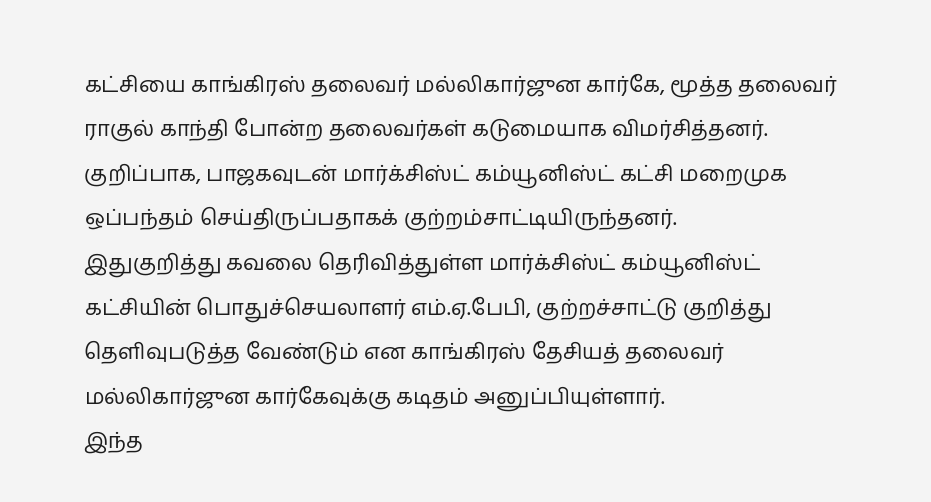கட்சியை காங்கிரஸ் தலைவர் மல்லிகார்ஜுன கார்கே, மூத்த தலைவர் ராகுல் காந்தி போன்ற தலைவர்கள் கடுமையாக விமர்சித்தனர். குறிப்பாக, பாஜகவுடன் மார்க்சிஸ்ட் கம்யூனிஸ்ட் கட்சி மறைமுக ஒப்பந்தம் செய்திருப்பதாகக் குற்றம்சாட்டியிருந்தனர்.
இதுகுறித்து கவலை தெரிவித்துள்ள மார்க்சிஸ்ட் கம்யூனிஸ்ட் கட்சியின் பொதுச்செயலாளர் எம்.ஏ.பேபி, குற்றச்சாட்டு குறித்து தெளிவுபடுத்த வேண்டும் என காங்கிரஸ் தேசியத் தலைவர் மல்லிகார்ஜுன கார்கேவுக்கு கடிதம் அனுப்பியுள்ளார்.
இந்த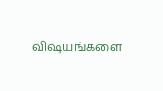விஷயங்களை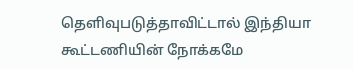தெளிவுபடுத்தாவிட்டால் இந்தியா கூட்டணியின் நோக்கமே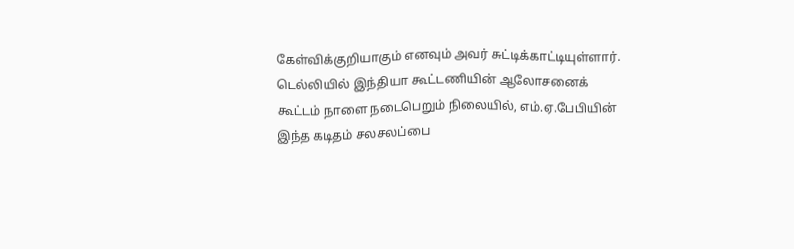கேள்விக்குறியாகும் எனவும் அவர் சுட்டிக்காட்டியுள்ளார்.
டெல்லியில் இந்தியா கூட்டணியின் ஆலோசனைக் கூட்டம் நாளை நடைபெறும் நிலையில், எம்.ஏ.பேபியின் இந்த கடிதம் சலசலப்பை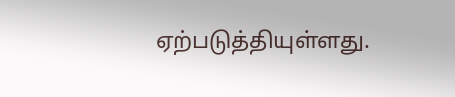ஏற்படுத்தியுள்ளது.